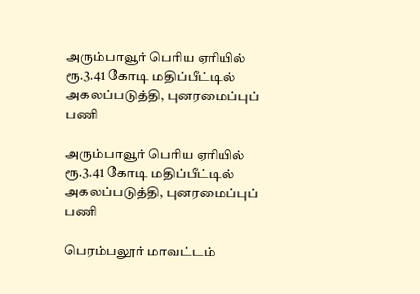அரும்பாவூர் பெரிய ஏரியில் ரூ.3.41 கோடி மதிப்பீட்டில் அகலப்படுத்தி, புனரமைப்புப் பணி

அரும்பாவூர் பெரிய ஏரியில் ரூ.3.41 கோடி மதிப்பீட்டில் அகலப்படுத்தி, புனரமைப்புப் பணி

பெரம்பலூர் மாவட்டம்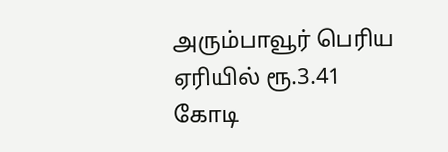அரும்பாவூர் பெரிய ஏரியில் ரூ.3.41 கோடி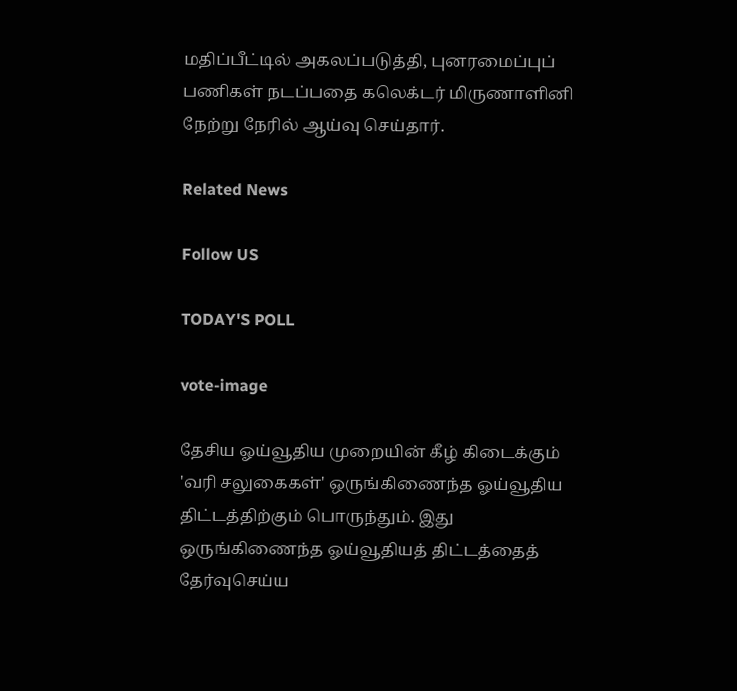மதிப்பீட்டில் அகலப்படுத்தி, புனரமைப்புப் பணிகள் நடப்பதை கலெக்டர் மிருணாளினி நேற்று நேரில் ஆய்வு செய்தார்.

Related News

Follow US

TODAY'S POLL

vote-image

தேசிய ஓய்வூதிய முறையின் கீழ் கிடைக்கும் 'வரி சலுகைகள்' ஒருங்கிணைந்த ஓய்வூதிய திட்டத்திற்கும் பொருந்தும். இது ஒருங்கிணைந்த ஓய்வூதியத் திட்டத்தைத் தேர்வுசெய்ய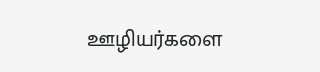ஊழியர்களை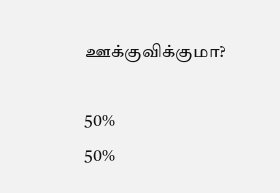ஊக்குவிக்குமா?

50%
50%